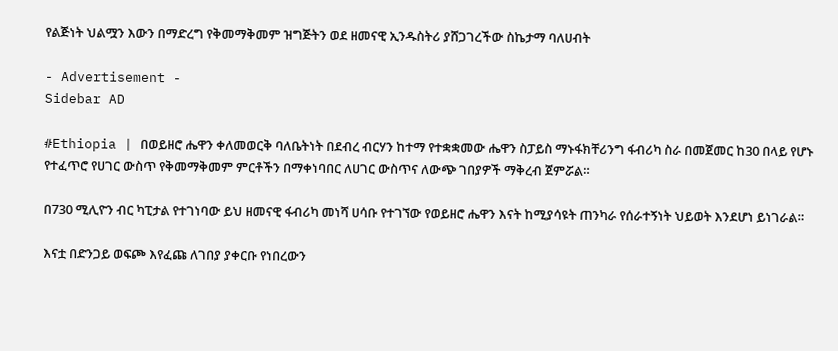የልጅነት ህልሟን እውን በማድረግ የቅመማቅመም ዝግጅትን ወደ ዘመናዊ ኢንዱስትሪ ያሸጋገረችው ስኬታማ ባለሀብት

- Advertisement -
Sidebar AD

#Ethiopia | በወይዘሮ ሔዋን ቀለመወርቅ ባለቤትነት በደብረ ብርሃን ከተማ የተቋቋመው ሔዋን ስፓይስ ማኑፋክቸሪንግ ፋብሪካ ስራ በመጀመር ከ30 በላይ የሆኑ የተፈጥሮ የሀገር ውስጥ የቅመማቅመም ምርቶችን በማቀነባበር ለሀገር ውስጥና ለውጭ ገበያዎች ማቅረብ ጀምሯል።

በ730 ሚሊዮን ብር ካፒታል የተገነባው ይህ ዘመናዊ ፋብሪካ መነሻ ሀሳቡ የተገኘው የወይዘሮ ሔዋን እናት ከሚያሳዩት ጠንካራ የሰራተኝነት ህይወት እንደሆነ ይነገራል።

እናቷ በድንጋይ ወፍጮ እየፈጩ ለገበያ ያቀርቡ የነበረውን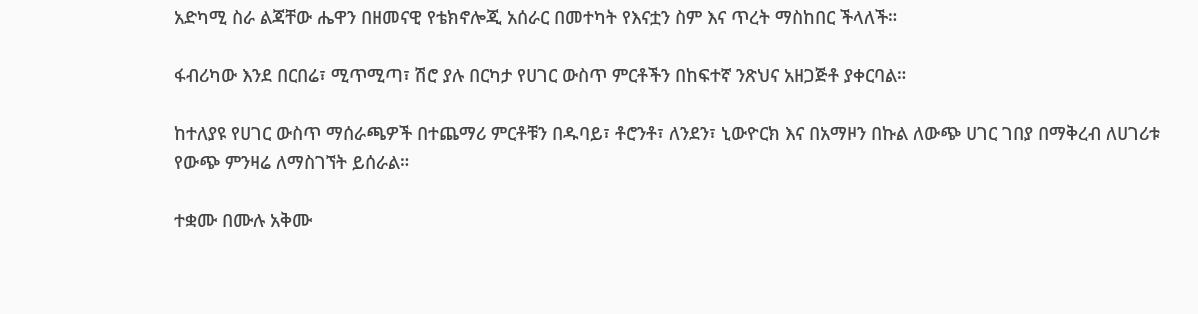አድካሚ ስራ ልጃቸው ሔዋን በዘመናዊ የቴክኖሎጂ አሰራር በመተካት የእናቷን ስም እና ጥረት ማስከበር ችላለች።

ፋብሪካው እንደ በርበሬ፣ ሚጥሚጣ፣ ሽሮ ያሉ በርካታ የሀገር ውስጥ ምርቶችን በከፍተኛ ንጽህና አዘጋጅቶ ያቀርባል።

ከተለያዩ የሀገር ውስጥ ማሰራጫዎች በተጨማሪ ምርቶቹን በዱባይ፣ ቶሮንቶ፣ ለንደን፣ ኒውዮርክ እና በአማዞን በኩል ለውጭ ሀገር ገበያ በማቅረብ ለሀገሪቱ የውጭ ምንዛሬ ለማስገኘት ይሰራል።

ተቋሙ በሙሉ አቅሙ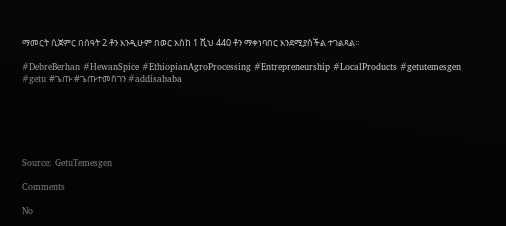ማመርት ሲጀምር በሰዓት 2 ቶን እንዲሁም በወር እስከ 1 ሺህ 440 ቶን ማቀነባበር እንደሚያስችል ተገልጻል።

#DebreBerhan #HewanSpice #EthiopianAgroProcessing #Entrepreneurship #LocalProducts #getutemesgen #getu #ጌጡ #ጌጡተመስገን #addisababa






Source: GetuTemesgen

Comments

No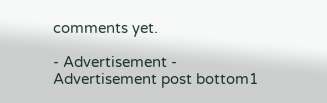comments yet.

- Advertisement -
Advertisement post bottom1